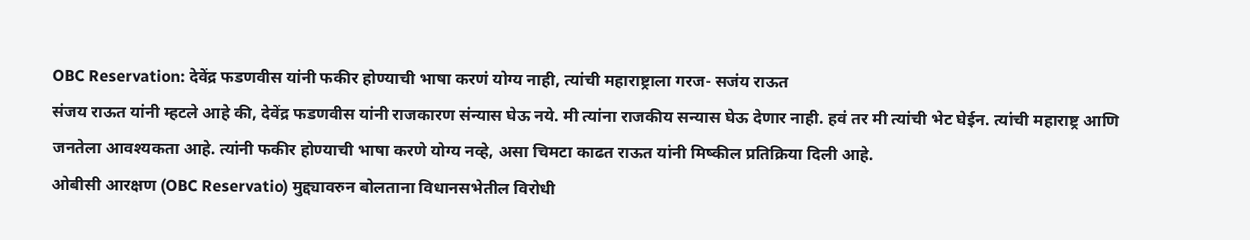OBC Reservation: देवेंद्र फडणवीस यांनी फकीर होण्याची भाषा करणं योग्य नाही, त्यांची महाराष्ट्राला गरज- सजंय राऊत
संजय राऊत यांनी म्हटले आहे की, देवेंद्र फडणवीस यांनी राजकारण संन्यास घेऊ नये. मी त्यांना राजकीय सन्यास घेऊ देणार नाही. हवं तर मी त्यांची भेट घेईन. त्यांची महाराष्ट्र आणि जनतेला आवश्यकता आहे. त्यांनी फकीर होण्याची भाषा करणे योग्य नव्हे, असा चिमटा काढत राऊत यांनी मिष्कील प्रतिक्रिया दिली आहे.
ओबीसी आरक्षण (OBC Reservatio) मुद्द्यावरुन बोलताना विधानसभेतील विरोधी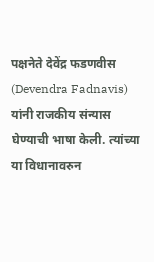पक्षनेते देवेंद्र फडणवीस (Devendra Fadnavis) यांनी राजकीय संन्यास घेण्याची भाषा केली. त्यांच्या या विधानावरुन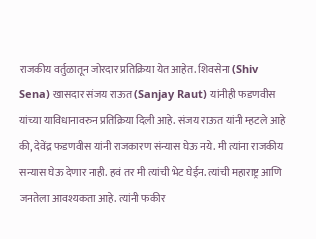राजकीय वर्तुळातून जोरदार प्रतिक्रिया येत आहेत. शिवसेना (Shiv Sena) खासदार संजय राऊत (Sanjay Raut) यांनीही फडणवीस यांच्या याविधानावरुन प्रतिक्रिया दिली आहे. संजय राऊत यांनी म्हटले आहे की, देवेंद्र फडणवीस यांनी राजकारण संन्यास घेऊ नये. मी त्यांना राजकीय सन्यास घेऊ देणार नाही. हवं तर मी त्यांची भेट घेईन. त्यांची महाराष्ट्र आणि जनतेला आवश्यकता आहे. त्यांनी फकीर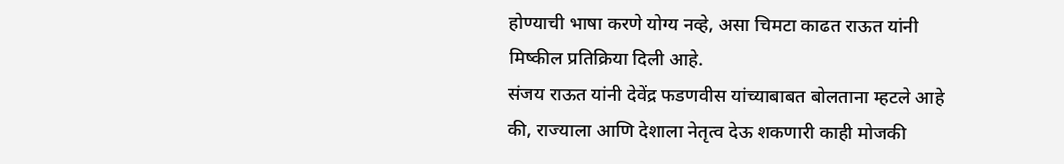होण्याची भाषा करणे योग्य नव्हे, असा चिमटा काढत राऊत यांनी मिष्कील प्रतिक्रिया दिली आहे.
संजय राऊत यांनी देवेंद्र फडणवीस यांच्याबाबत बोलताना म्हटले आहे की, राज्याला आणि देशाला नेतृत्व देऊ शकणारी काही मोजकी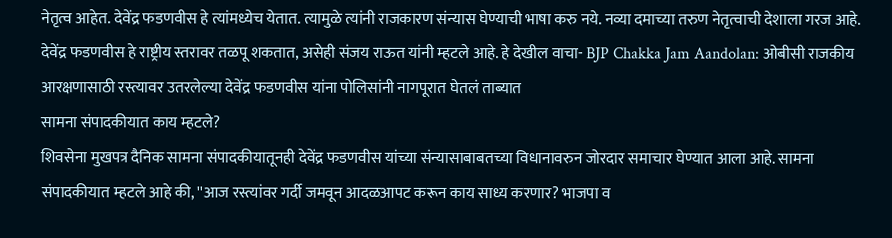नेतृत्व आहेत. देवेंद्र फडणवीस हे त्यांमध्येच येतात. त्यामुळे त्यांनी राजकारण संन्यास घेण्याची भाषा करु नये. नव्या दमाच्या तरुण नेतृत्वाची देशाला गरज आहे. देवेंद्र फडणवीस हे राष्ट्रीय स्तरावर तळपू शकतात, असेही संजय राऊत यांनी म्हटले आहे. हे देखील वाचा- BJP Chakka Jam Aandolan: ओबीसी राजकीय आरक्षणासाठी रस्त्यावर उतरलेल्या देवेंद्र फडणवीस यांना पोलिसांनी नागपूरात घेतलं ताब्यात
सामना संपादकीयात काय म्हटले?
शिवसेना मुखपत्र दैनिक सामना संपादकीयातूनही देवेंद्र फडणवीस यांच्या संन्यासाबाबतच्या विधानावरुन जोरदार समाचार घेण्यात आला आहे. सामना संपादकीयात म्हटले आहे की, ''आज रस्त्यांवर गर्दी जमवून आदळआपट करून काय साध्य करणार? भाजपा व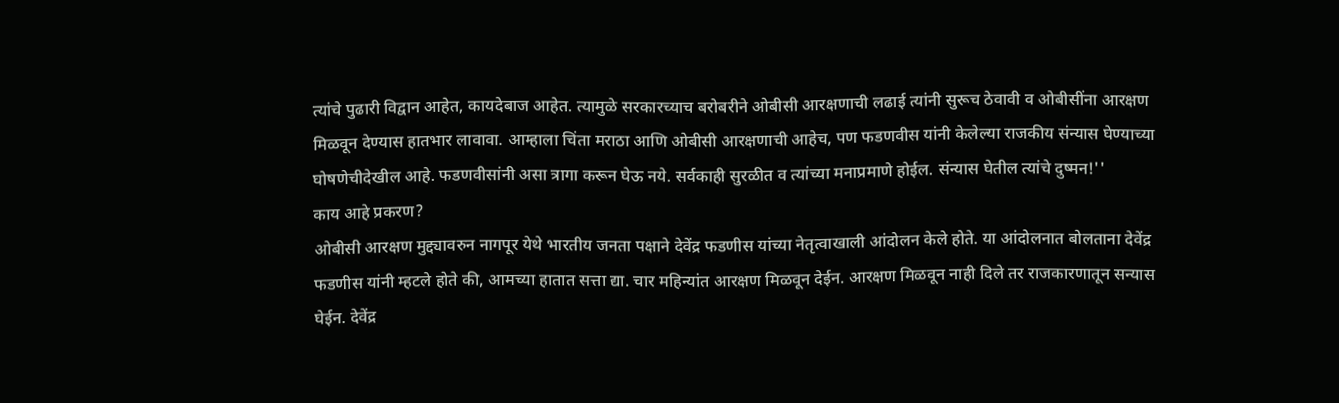त्यांचे पुढारी विद्वान आहेत, कायदेबाज आहेत. त्यामुळे सरकारच्याच बरोबरीने ओबीसी आरक्षणाची लढाई त्यांनी सुरूच ठेवावी व ओबीसींना आरक्षण मिळवून देण्यास हातभार लावावा. आम्हाला चिंता मराठा आणि ओबीसी आरक्षणाची आहेच, पण फडणवीस यांनी केलेल्या राजकीय संन्यास घेण्याच्या घोषणेचीदेखील आहे. फडणवीसांनी असा त्रागा करून घेऊ नये. सर्वकाही सुरळीत व त्यांच्या मनाप्रमाणे होईल. संन्यास घेतील त्यांचे दुष्मन!''
काय आहे प्रकरण?
ओबीसी आरक्षण मुद्द्यावरुन नागपूर येथे भारतीय जनता पक्षाने देवेंद्र फडणीस यांच्या नेतृत्वाखाली आंदोलन केले होते. या आंदोलनात बोलताना देवेंद्र फडणीस यांनी म्हटले होते की, आमच्या हातात सत्ता द्या. चार महिन्यांत आरक्षण मिळवून देईन. आरक्षण मिळवून नाही दिले तर राजकारणातून सन्यास घेईन. देवेंद्र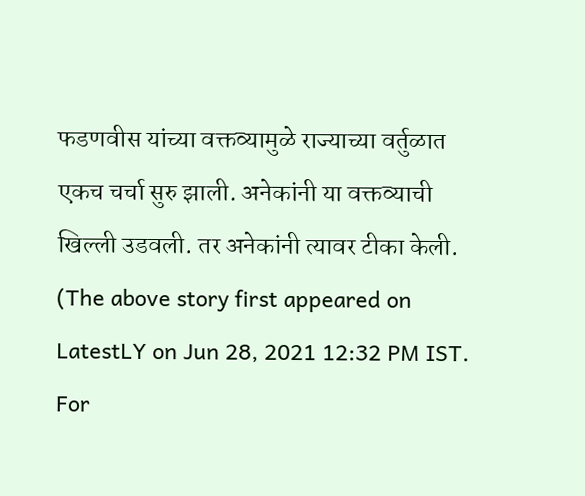फडणवीस यांच्या वक्तव्यामुळे राज्याच्या वर्तुळात एकच चर्चा सुरु झाली. अनेकांनी या वक्तव्याची खिल्ली उडवली. तर अनेकांनी त्यावर टीका केली.
(The above story first appeared on LatestLY on Jun 28, 2021 12:32 PM IST. For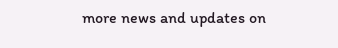more news and updates on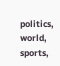politics, world, sports,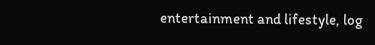entertainment and lifestyle, log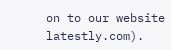on to our website latestly.com).